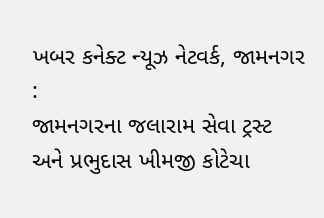ખબર કનેક્ટ ન્યૂઝ નેટવર્ક, જામનગર :
જામનગરના જલારામ સેવા ટ્રસ્ટ અને પ્રભુદાસ ખીમજી કોટેચા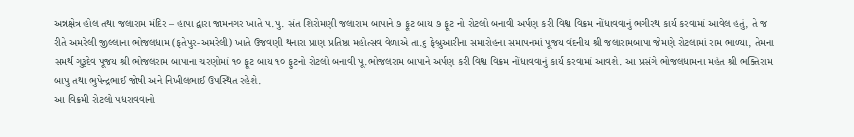અન્નક્ષેત્ર હોલ તથા જલારામ મંદિર – હાપા દ્વારા જામનગર ખાતે પ.પુ. સંત શિરોમણી જલારામ બાપાને ૭ ફૂટ બાય ૭ ફૂટ નો રોટલો બનાવી અર્પણ કરી વિશ્વ વિક્રમ નોંધાવવાનું ભગીરથ કાર્ય કરવામાં આવેલ હતું, તે જ રીતે અમરેલી જીલ્લાના ભોજલધામ (ફતેપુર-અમરેલી) ખાતે ઉજવણી થનારા પ્રાણ પ્રતિષ્ઠા મહોત્સવ વેળાએ તા.૬ ફેબ્રુઆરીના સમારોહના સમાપનમાં પૂજય વંદનીય શ્રી જલારામબાપા જેમણે રોટલામાં રામ ભાળ્યા, તેમના સમર્થ ગુરૂદેવ પૂજય શ્રી ભોજલરામ બાપાના ચરણોમાં ૧૦ ફૂટ બાય ૧૦ ફુટનો રોટલો બનાવી પૂ.ભોજલરામ બાપાને અર્પણ કરી વિશ્વ વિક્રમ નોંધાવવાનું કાર્ય કરવામાં આવશે. આ પ્રસંગે ભોજલધામના મહંત શ્રી ભક્તિરામ બાપુ તથા ભુપેન્દ્રભાઈ જોષી અને નિખીલભાઈ ઉપસ્થિત રહેશે.
આ વિક્રમી રોટલો પધરાવવાનો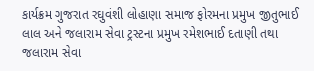કાર્યક્રમ ગુજરાત રઘુવંશી લોહાણા સમાજ ફોરમના પ્રમુખ જીતુભાઈ લાલ અને જલારામ સેવા ટ્રસ્ટના પ્રમુખ રમેશભાઈ દતાણી તથા જલારામ સેવા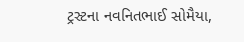ટ્રસ્ટના નવનિતભાઈ સોમૈયા,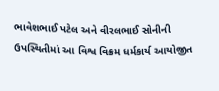ભાવેશભાઈ પટેલ અને વીરલભાઈ સોનીની ઉપસ્થિતીમાં આ વિશ્વ વિક્રમ ધર્મકાર્ય આયોજીત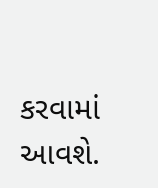કરવામાં આવશે.